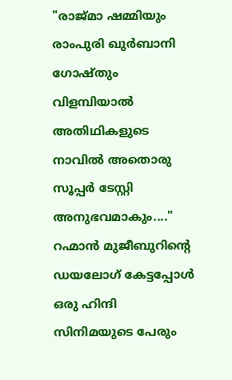"രാജ്‌മാ ഷമ്മിയും രാംപുരി ഖുർബാനി ഗോഷ്തും വിളമ്പിയാൽ അതിഥികളുടെ നാവിൽ അതൊരു സൂപ്പർ ടേസ്റ്റി അനുഭവമാകും...." റഹ്മാൻ മുജീബുറിന്റെ ഡയലോഗ് കേട്ടപ്പോൾ ഒരു ഹിന്ദി സിനിമയുടെ പേരും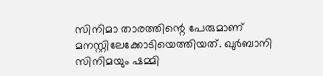സിനിമാ താരത്തിന്റെ പേരുമാണ് മനസ്റ്റിലേക്കോടിയെത്തിയത്. ഖുർബാനി സിനിമയും ഷമ്മി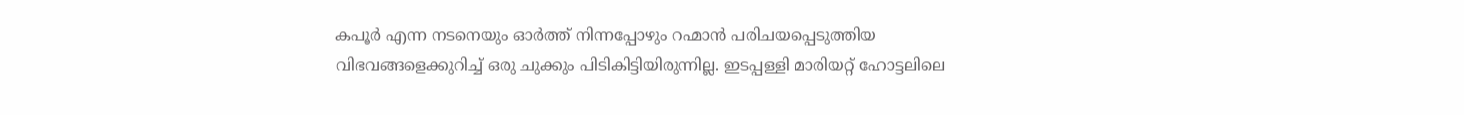കപൂർ എന്ന നടനെയും ഓർത്ത് നിന്നപ്പോഴും റഹ്മാൻ പരിചയപ്പെടുത്തിയ വിഭവങ്ങളെക്കുറിച്ച് ഒരു ചുക്കും പിടികിട്ടിയിരുന്നില്ല. ഇടപ്പള്ളി മാരിയറ്റ് ഹോട്ടലിലെ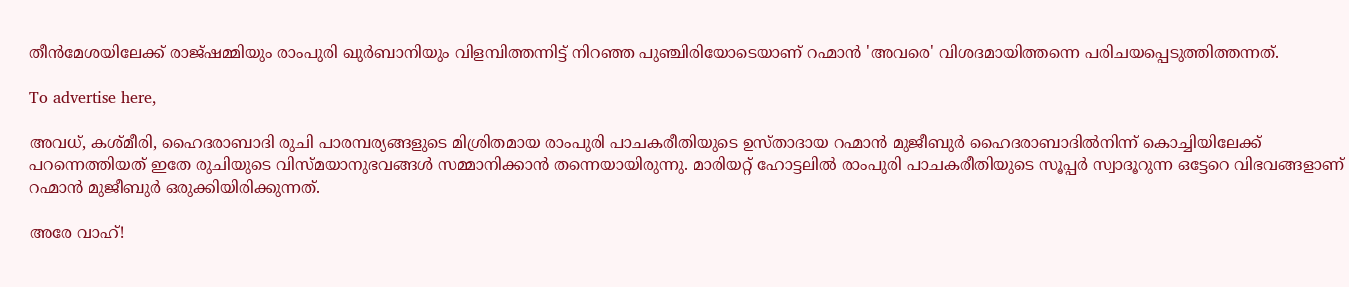തീൻമേശയിലേക്ക് രാജ്ഷമ്മിയും രാംപുരി ഖുർബാനിയും വിളമ്പിത്തന്നിട്ട് നിറഞ്ഞ പുഞ്ചിരിയോടെയാണ് റഹ്മാൻ 'അവരെ' വിശദമായിത്തന്നെ പരിചയപ്പെടുത്തിത്തന്നത്.

To advertise here,

അവധ്, കശ്മീരി, ഹൈദരാബാദി രുചി പാരമ്പര്യങ്ങളുടെ മിശ്രിതമായ രാംപുരി പാചകരീതിയുടെ ഉസ്താദായ റഹ്മാൻ മുജീബുർ ഹൈദരാബാദിൽനിന്ന് കൊച്ചിയിലേക്ക് പറന്നെത്തിയത് ഇതേ രുചിയുടെ വിസ്മയാനുഭവങ്ങൾ സമ്മാനിക്കാൻ തന്നെയായിരുന്നു. മാരിയറ്റ് ഹോട്ടലിൽ രാംപുരി പാചകരീതിയുടെ സൂപ്പർ സ്വാദൂറുന്ന ഒട്ടേറെ വിഭവങ്ങളാണ് റഹ്മാൻ മുജീബുർ ഒരുക്കിയിരിക്കുന്നത്.

അരേ വാഹ്!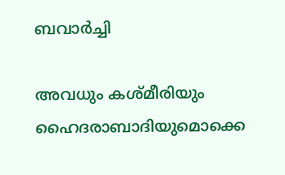ബവാർച്ചി

അവധും കശ്മീരിയും ഹൈദരാബാദിയുമൊക്കെ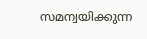സമന്വയിക്കുന്ന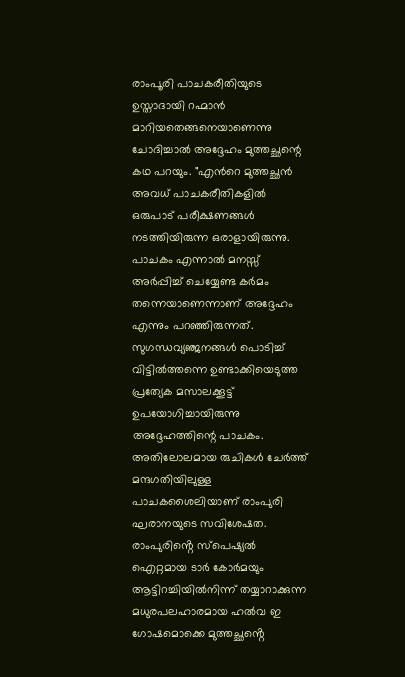രാംപൂരി പാചകരീതിയുടെ ഉസ്താദായി റഹ്മാൻ മാറിയതെങ്ങനെയാണെന്നു ചോദിച്ചാൽ അദ്ദേഹം മുത്തച്ഛന്റെ കഥ പറയും. "എൻറെ മുത്തച്ഛൻ അവധ് പാചകരീതികളിൽ ഒരുപാട് പരീക്ഷണങ്ങൾ നടത്തിയിരുന്ന ഒരാളായിരുന്നു. പാചകം എന്നാൽ മനസ്സ് അർപ്പിച്ച് ചെയ്യേണ്ട കർമം തന്നെയാണെന്നാണ് അദ്ദേഹം എന്നും പറഞ്ഞിരുന്നത്. സുഗന്ധവ്യഞ്ജനങ്ങൾ പൊടിച്ച് വിട്ടിൽത്തന്നെ ഉണ്ടാക്കിയെടുത്ത പ്രത്യേക മസാലക്കൂട്ട് ഉപയോഗിച്ചായിരുന്നു അദ്ദേഹത്തിന്റെ പാചകം. അതിലോലമായ രുചികൾ ചേർത്ത് മന്ദഗതിയിലുള്ള പാചകശൈലിയാണ് രാംപുരി ഘരാനയുടെ സവിശേഷത. രാംപുരിൻ്റെ സ്പെഷ്യൽ ഐറ്റമായ ടാർ കോർമയും ആട്ടിറച്ചിയിൽനിന്ന് തയ്യാറാക്കുന്ന മധുരപലഹാരമായ ഹൽവ ഇ ഗോഷമൊക്കെ മുത്തച്ഛൻ്റെ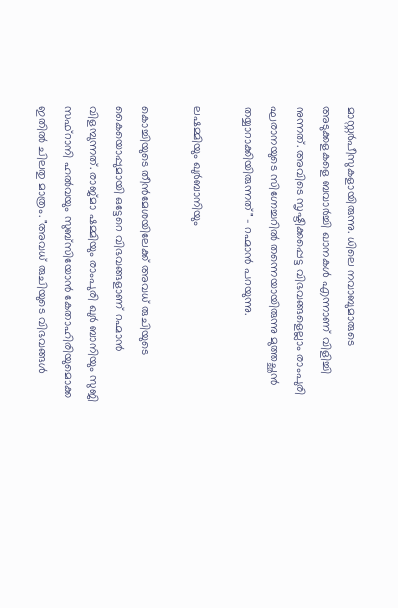മാസ്റ്റർപീസുകളായിരുന്നു. ധിലെ നവാബുമാരുടെ അടുക്കളകളെ ബവാർച്ചി ഖാനകൾ എന്നാണ് വിളിച്ചി നുന്നത്. അവിടെ സൃഷ്ടിക്കപ്പെട്ട വിഭവങ്ങളെല്ലാം രാംപുരി ഘരാനയുടെ സിഗ്നേച്ചറിൽ തന്നെയായിരുന്നു മുത്തച്ഛൻ തയ്യാറാക്കിയിരുന്നത്" - റഹ്മാൻ പറയുന്നു.

ലഷമ്മിയും ഖുർബാനിയും

കൊച്ചിയുടെ തീൻമേശയിലേക്ക് അവധ് രുചിയുടെ കൈയൊപ്പുമായി ഒട്ടേറെ വിഭവങ്ങളാണ് റഹ്മാൻ വിളമ്പുന്നത്. രാജ്മാ ഷമ്മിയും രാംപുരി ഖുർ ബാനിയും സുജി സഫ്റാനി ഹൽവയും സുബ്സിയോൻ കേതാഹിരിയുമൊക്ക ഇതിൽ ചിലതു മാത്രം. "അവധ് രുചിയുടെ വിഭവങ്ങൾ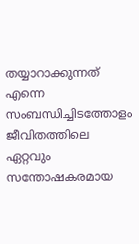തയ്യാറാക്കുന്നത് എന്നെ സംബന്ധിച്ചിടത്തോളം ജീവിതത്തിലെ ഏറ്റവും സന്തോഷകരമായ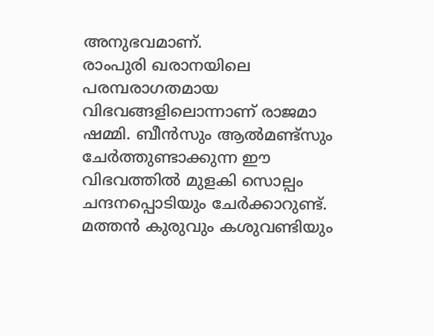അനുഭവമാണ്.
രാംപുരി ഖരാനയിലെ പരമ്പരാഗതമായ വിഭവങ്ങളിലൊന്നാണ് രാജമാ ഷമ്മി. ബീൻസും ആൽമണ്ട്‌സും ചേർത്തുണ്ടാക്കുന്ന ഈ വിഭവത്തിൽ മുളകി സൊല്പം ചന്ദനപ്പൊടിയും ചേർക്കാറുണ്ട്. മത്തൻ കുരുവും കശുവണ്ടിയും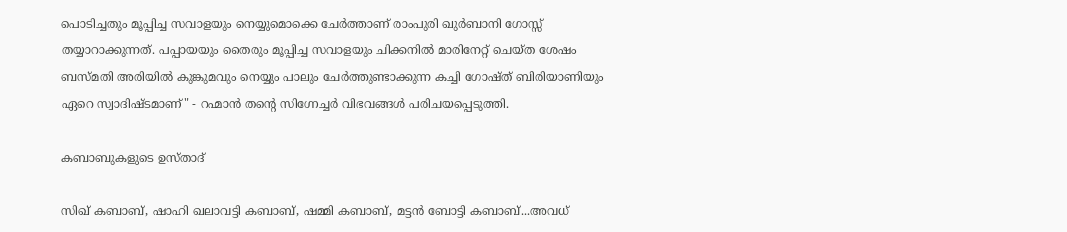പൊടിച്ചതും മൂപ്പിച്ച സവാളയും നെയ്യുമൊക്കെ ചേർത്താണ് രാംപുരി ഖുർബാനി ഗോസ്സ് തയ്യാറാക്കുന്നത്. പപ്പായയും തൈരും മൂപ്പിച്ച സവാളയും ചിക്കനിൽ മാരിനേറ്റ് ചെയ്ത ശേഷം ബസ്മതി അരിയിൽ കുങ്കുമവും നെയ്യും പാലും ചേർത്തുണ്ടാക്കുന്ന കച്ചി ഗോഷ്‌ത് ബിരിയാണിയും ഏറെ സ്വാദിഷ്ടമാണ്" - റഹ്മാൻ തൻ്റെ സിഗ്നേച്ചർ വിഭവങ്ങൾ പരിചയപ്പെടുത്തി.

കബാബുകളുടെ ഉസ്‌താദ്

സിഖ് കബാബ്, ഷാഹി ഖലാവട്ടി കബാബ്, ഷമ്മി കബാബ്, മട്ടൻ ബോട്ടി കബാബ്...അവധ്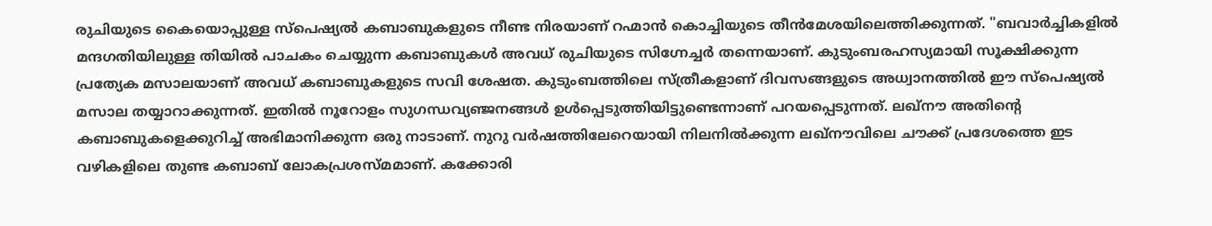രുചിയുടെ കൈയൊപ്പുള്ള സ്പെഷ്യൽ കബാബുകളുടെ നീണ്ട നിരയാണ് റഹ്മാൻ കൊച്ചിയുടെ തീൻമേശയിലെത്തിക്കുന്നത്. "ബവാർച്ചികളിൽ മന്ദഗതിയിലുള്ള തിയിൽ പാചകം ചെയ്യുന്ന കബാബുകൾ അവധ് രുചിയുടെ സിഗ്നേച്ചർ തന്നെയാണ്. കുടുംബരഹസ്യമായി സൂക്ഷിക്കുന്ന പ്രത്യേക മസാലയാണ് അവധ് കബാബുകളുടെ സവി ശേഷത. കുടുംബത്തിലെ സ്ത്രീകളാണ് ദിവസങ്ങളുടെ അധ്വാനത്തിൽ ഈ സ്പെഷ്യൽ മസാല തയ്യാറാക്കുന്നത്. ഇതിൽ നൂറോളം സുഗന്ധവ്യഞ്ജനങ്ങൾ ഉൾപ്പെടുത്തിയിട്ടുണ്ടെന്നാണ് പറയപ്പെടുന്നത്. ലഖ്നൗ അതിന്റെ കബാബുകളെക്കുറിച്ച് അഭിമാനിക്കുന്ന ഒരു നാടാണ്. നുറു വർഷത്തിലേറെയായി നിലനിൽക്കുന്ന ലഖ്നൗവിലെ ചൗക്ക് പ്രദേശത്തെ ഇട വഴികളിലെ തുണ്ട കബാബ് ലോകപ്രശസ്മമാണ്. കക്കോരി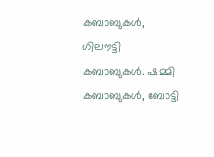കബാബുകൾ, ഗിലൗട്ടി കബാബുകൾ. ഷമ്മി കബാബുകൾ, ബോട്ടി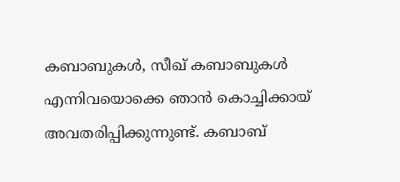കബാബുകൾ, സീഖ് കബാബുകൾ എന്നിവയൊക്കെ ഞാൻ കൊച്ചിക്കായ് അവതരിപ്പിക്കുന്നുണ്ട്. കബാബ്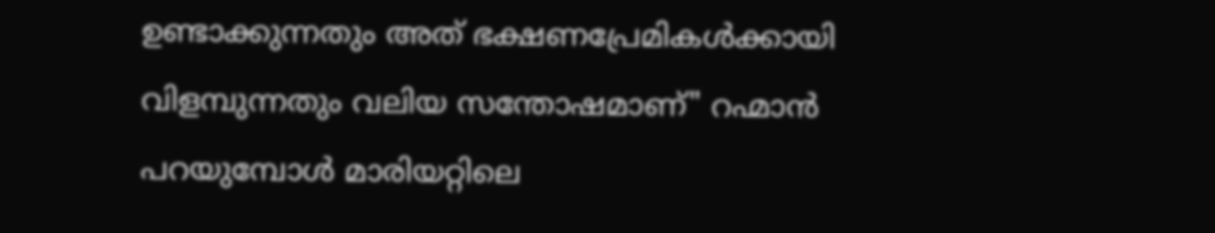ഉണ്ടാക്കുന്നതും അത് ഭക്ഷണപ്രേമികൾക്കായി വിളമ്പുന്നതും വലിയ സന്തോഷമാണ്" റഹ്മാൻ പറയുമ്പോൾ മാരിയറ്റിലെ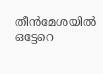തീൻമേശയിൽ ഒട്ടേറെ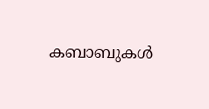കബാബുകൾ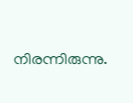നിരന്നിരുന്നു.